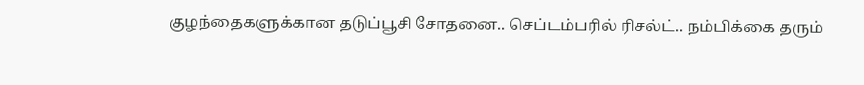குழந்தைகளுக்கான தடுப்பூசி சோதனை.. செப்டம்பரில் ரிசல்ட்.. நம்பிக்கை தரும்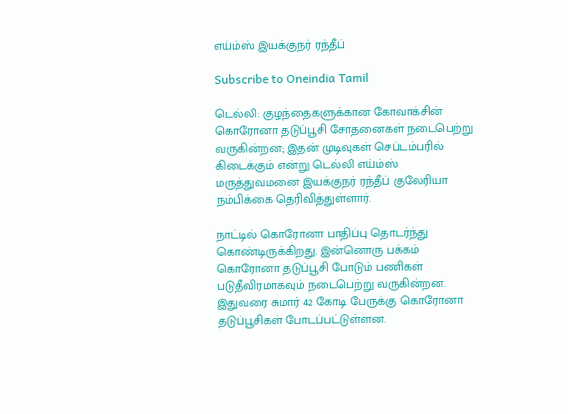எய்ம்ஸ் இயக்குநர் ரந்தீப்

Subscribe to Oneindia Tamil

டெல்லி: குழந்தைகளுக்கான கோவாக்சின் கொரோனா தடுப்பூசி சோதனைகள் நடைபெற்று வருகின்றன; இதன் முடிவுகள் செப்டம்பரில் கிடைக்கும் என்று டெல்லி எய்ம்ஸ் மருத்துவமனை இயக்குநர் ரந்தீப் குலேரியா நம்பிக்கை தெரிவித்துள்ளார்.

நாட்டில் கொரோனா பாதிப்பு தொடர்ந்து கொண்டிருக்கிறது. இன்னொரு பக்கம் கொரோனா தடுப்பூசி போடும் பணிகள் படுதீவிரமாகவும் நடைபெற்று வருகின்றன. இதுவரை சுமார் 42 கோடி பேருக்கு கொரோனா தடுப்பூசிகள் போடப்பட்டுள்ளன.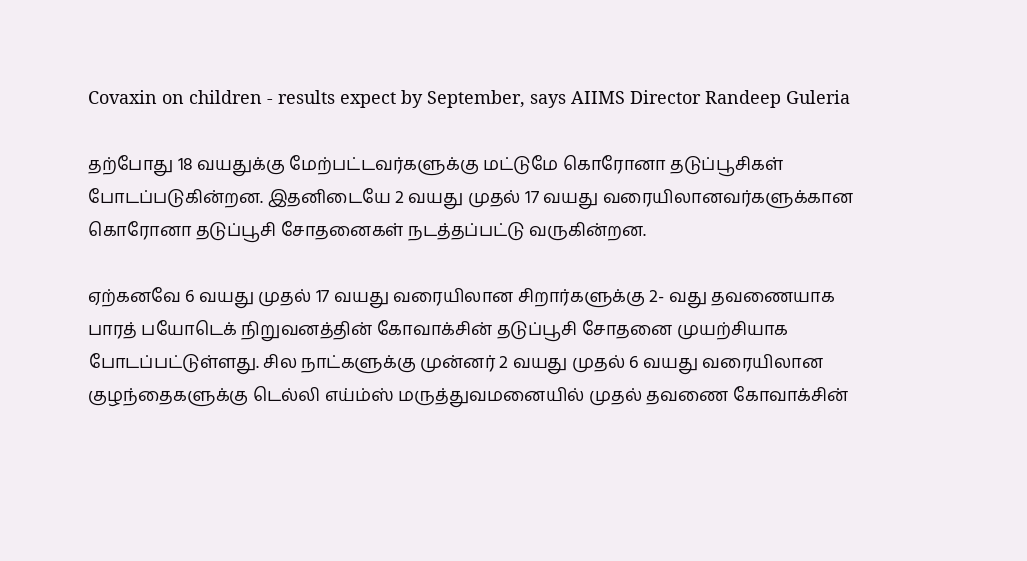Covaxin on children - results expect by September, says AIIMS Director Randeep Guleria

தற்போது 18 வயதுக்கு மேற்பட்டவர்களுக்கு மட்டுமே கொரோனா தடுப்பூசிகள் போடப்படுகின்றன. இதனிடையே 2 வயது முதல் 17 வயது வரையிலானவர்களுக்கான கொரோனா தடுப்பூசி சோதனைகள் நடத்தப்பட்டு வருகின்றன.

ஏற்கனவே 6 வயது முதல் 17 வயது வரையிலான சிறார்களுக்கு 2- வது தவணையாக பாரத் பயோடெக் நிறுவனத்தின் கோவாக்சின் தடுப்பூசி சோதனை முயற்சியாக போடப்பட்டுள்ளது. சில நாட்களுக்கு முன்னர் 2 வயது முதல் 6 வயது வரையிலான குழந்தைகளுக்கு டெல்லி எய்ம்ஸ் மருத்துவமனையில் முதல் தவணை கோவாக்சின்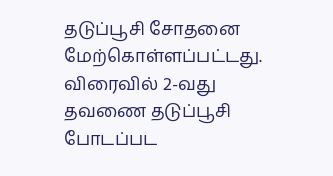தடுப்பூசி சோதனை மேற்கொள்ளப்பட்டது. விரைவில் 2-வது தவணை தடுப்பூசி போடப்பட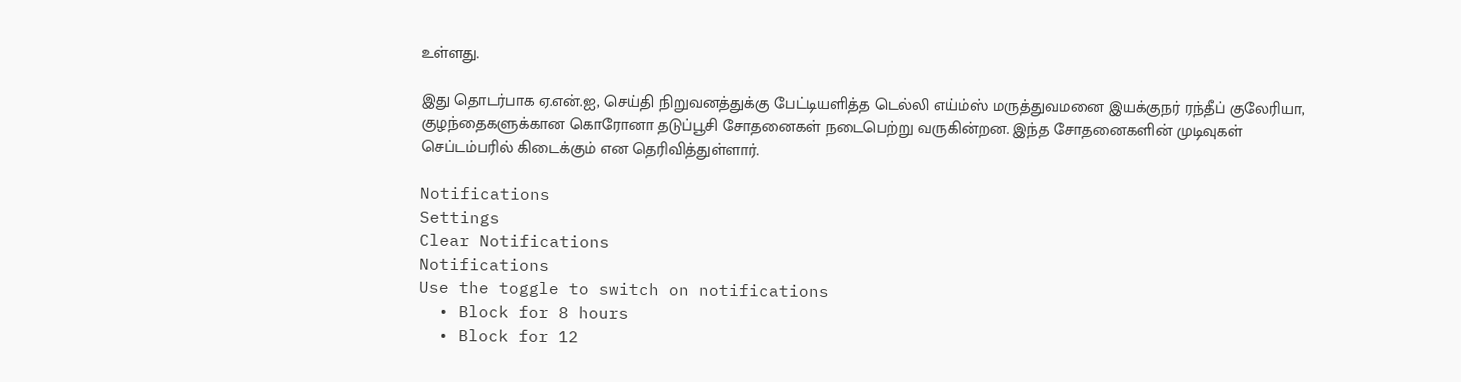உள்ளது.

இது தொடர்பாக ஏ.என்.ஐ, செய்தி நிறுவனத்துக்கு பேட்டியளித்த டெல்லி எய்ம்ஸ் மருத்துவமனை இயக்குநர் ரந்தீப் குலேரியா, குழந்தைகளுக்கான கொரோனா தடுப்பூசி சோதனைகள் நடைபெற்று வருகின்றன. இந்த சோதனைகளின் முடிவுகள் செப்டம்பரில் கிடைக்கும் என தெரிவித்துள்ளார்.

Notifications
Settings
Clear Notifications
Notifications
Use the toggle to switch on notifications
  • Block for 8 hours
  • Block for 12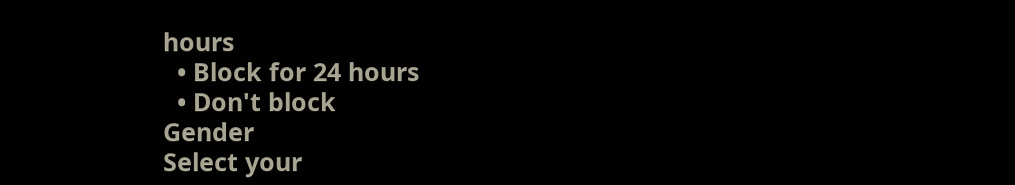hours
  • Block for 24 hours
  • Don't block
Gender
Select your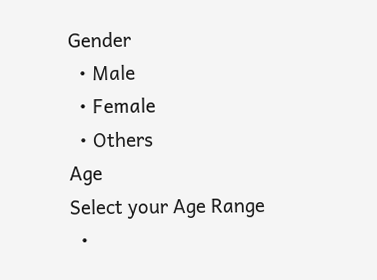Gender
  • Male
  • Female
  • Others
Age
Select your Age Range
  •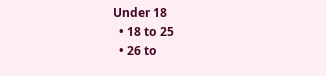Under 18
  • 18 to 25
  • 26 to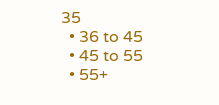35
  • 36 to 45
  • 45 to 55
  • 55+